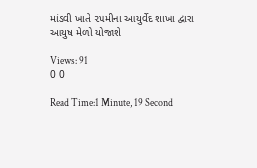માંડવી ખાતે ૨૫મીના આયુર્વેદ શાખા દ્વારા આયુષ મેળો યોજાશે

Views: 91
0 0

Read Time:1 Minute, 19 Second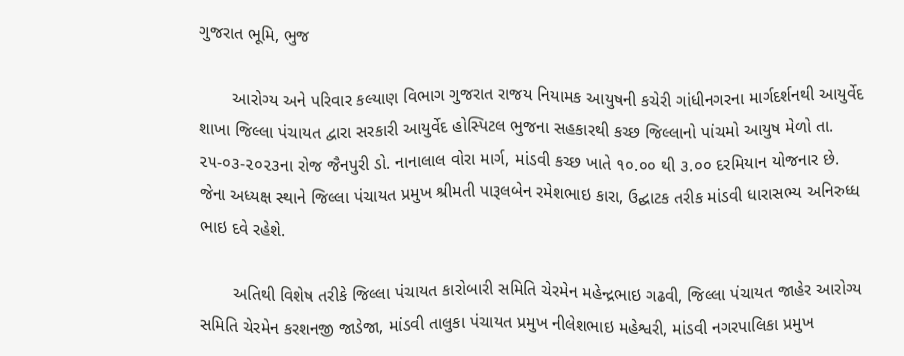ગુજરાત ભૂમિ, ભુજ

       આરોગ્ય અને પરિવાર કલ્યાણ વિભાગ ગુજરાત રાજય નિયામક આયુષની કચેરી ગાંધીનગરના માર્ગદર્શનથી આયુર્વેદ શાખા જિલ્લા પંચાયત દ્વારા સરકારી આયુર્વેદ હોસ્પિટલ ભુજના સહકારથી કચ્છ જિલ્લાનો પાંચમો આયુષ મેળો તા. ૨૫-૦૩-૨૦૨૩ના રોજ જૈનપુરી ડો. નાનાલાલ વોરા માર્ગ, માંડવી કચ્છ ખાતે ૧૦.૦૦ થી ૩.૦૦ દરમિયાન યોજનાર છે. જેના અધ્યક્ષ સ્થાને જિલ્લા પંચાયત પ્રમુખ શ્રીમતી પારૂલબેન રમેશભાઇ કારા, ઉદ્ઘાટક તરીક માંડવી ધારાસભ્ય અનિરુધ્ધ ભાઇ દવે રહેશે.

       અતિથી વિશેષ તરીકે જિલ્લા પંચાયત કારોબારી સમિતિ ચેરમેન મહેન્દ્રભાઇ ગઢવી, જિલ્લા પંચાયત જાહેર આરોગ્ય સમિતિ ચેરમેન કરશનજી જાડેજા, માંડવી તાલુકા પંચાયત પ્રમુખ નીલેશભાઇ મહેશ્વરી, માંડવી નગરપાલિકા પ્રમુખ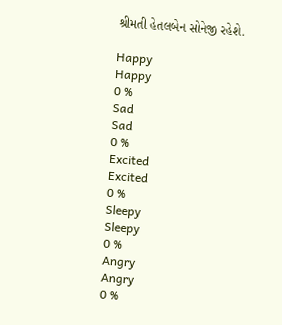શ્રીમતી હેતલબેન સોનેજી રહેશે.

Happy
Happy
0 %
Sad
Sad
0 %
Excited
Excited
0 %
Sleepy
Sleepy
0 %
Angry
Angry
0 %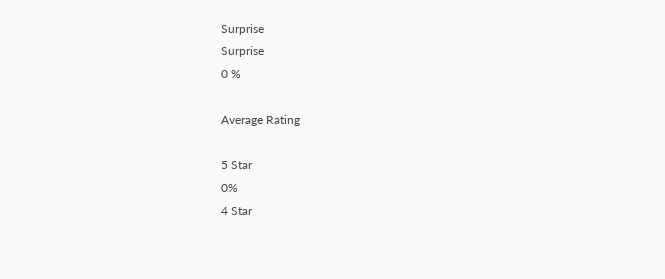Surprise
Surprise
0 %

Average Rating

5 Star
0%
4 Star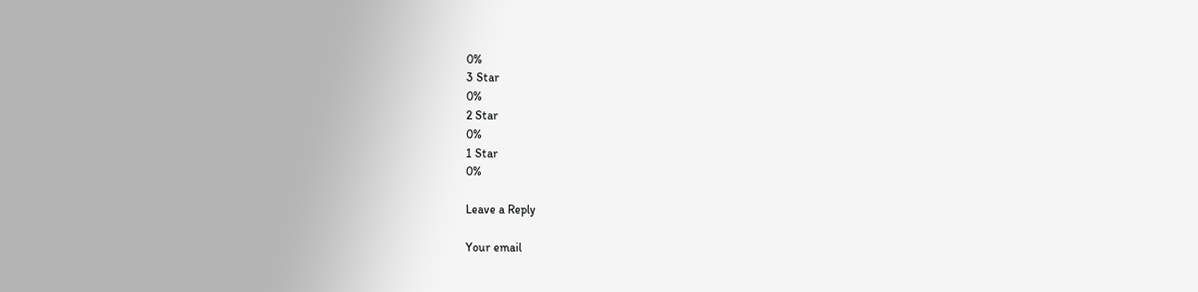0%
3 Star
0%
2 Star
0%
1 Star
0%

Leave a Reply

Your email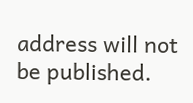address will not be published.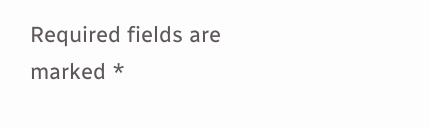Required fields are marked *